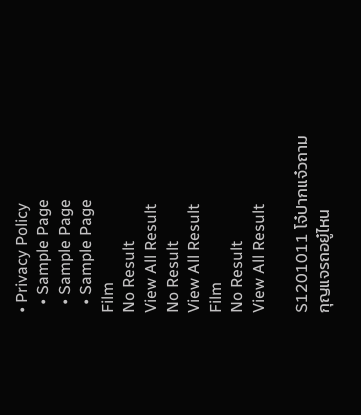• Privacy Policy
  • Sample Page
  • Sample Page
  • Sample Page
Film
No Result
View All Result
No Result
View All Result
Film
No Result
View All Result

S1201011 โจ๋ปากแจ๋วถามกุญแจรถอยู๋ไหน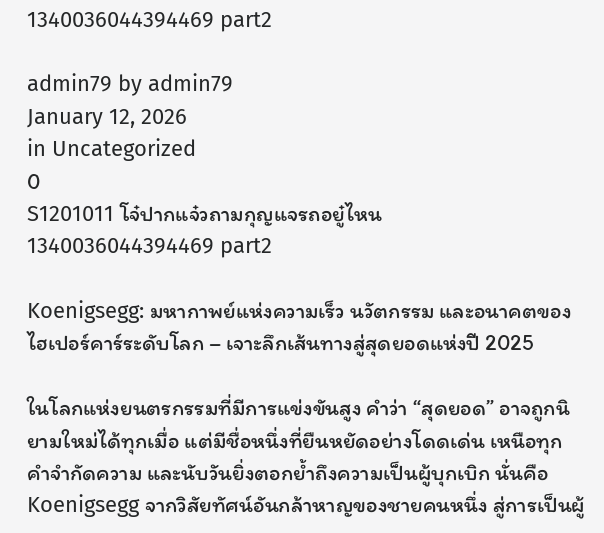1340036044394469 part2

admin79 by admin79
January 12, 2026
in Uncategorized
0
S1201011 โจ๋ปากแจ๋วถามกุญแจรถอยู๋ไหน 1340036044394469 part2

Koenigsegg: มหากาพย์แห่งความเร็ว นวัตกรรม และอนาคตของไฮเปอร์คาร์ระดับโลก – เจาะลึกเส้นทางสู่สุดยอดแห่งปี 2025

ในโลกแห่งยนตรกรรมที่มีการแข่งขันสูง คำว่า “สุดยอด” อาจถูกนิยามใหม่ได้ทุกเมื่อ แต่มีชื่อหนึ่งที่ยืนหยัดอย่างโดดเด่น เหนือทุกคำจำกัดความ และนับวันยิ่งตอกย้ำถึงความเป็นผู้บุกเบิก นั่นคือ Koenigsegg จากวิสัยทัศน์อันกล้าหาญของชายคนหนึ่ง สู่การเป็นผู้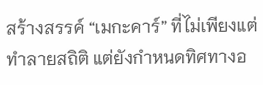สร้างสรรค์ “เมกะคาร์” ที่ไม่เพียงแต่ทำลายสถิติ แต่ยังกำหนดทิศทางอ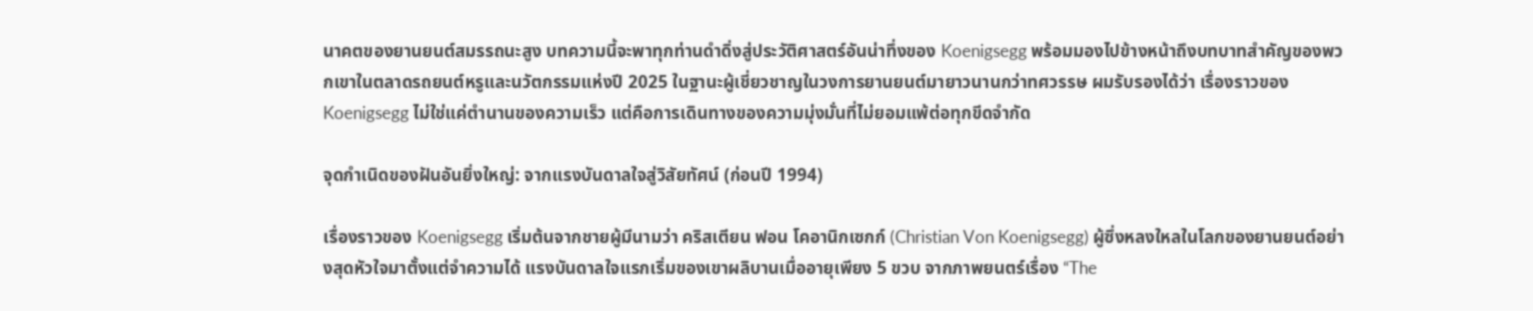นาคตของยานยนต์สมรรถนะสูง บทความนี้จะพาทุกท่านดำดิ่งสู่ประวัติศาสตร์อันน่าทึ่งของ Koenigsegg พร้อมมองไปข้างหน้าถึงบทบาทสำคัญของพวกเขาในตลาดรถยนต์หรูและนวัตกรรมแห่งปี 2025 ในฐานะผู้เชี่ยวชาญในวงการยานยนต์มายาวนานกว่าทศวรรษ ผมรับรองได้ว่า เรื่องราวของ Koenigsegg ไม่ใช่แค่ตำนานของความเร็ว แต่คือการเดินทางของความมุ่งมั่นที่ไม่ยอมแพ้ต่อทุกขีดจำกัด

จุดกำเนิดของฝันอันยิ่งใหญ่: จากแรงบันดาลใจสู่วิสัยทัศน์ (ก่อนปี 1994)

เรื่องราวของ Koenigsegg เริ่มต้นจากชายผู้มีนามว่า คริสเตียน ฟอน โคอานิกเซกก์ (Christian Von Koenigsegg) ผู้ซึ่งหลงใหลในโลกของยานยนต์อย่างสุดหัวใจมาตั้งแต่จำความได้ แรงบันดาลใจแรกเริ่มของเขาผลิบานเมื่ออายุเพียง 5 ขวบ จากภาพยนตร์เรื่อง “The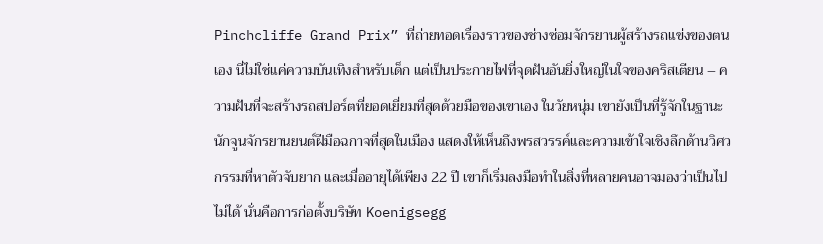Pinchcliffe Grand Prix” ที่ถ่ายทอดเรื่องราวของช่างซ่อมจักรยานผู้สร้างรถแข่งของตนเอง นี่ไม่ใช่แค่ความบันเทิงสำหรับเด็ก แต่เป็นประกายไฟที่จุดฝันอันยิ่งใหญ่ในใจของคริสเตียน – ความฝันที่จะสร้างรถสปอร์ตที่ยอดเยี่ยมที่สุดด้วยมือของเขาเอง ในวัยหนุ่ม เขายังเป็นที่รู้จักในฐานะนักจูนจักรยานยนต์ฝีมือฉกาจที่สุดในเมือง แสดงให้เห็นถึงพรสวรรค์และความเข้าใจเชิงลึกด้านวิศวกรรมที่หาตัวจับยาก และเมื่ออายุได้เพียง 22 ปี เขาก็เริ่มลงมือทำในสิ่งที่หลายคนอาจมองว่าเป็นไปไม่ได้ นั่นคือการก่อตั้งบริษัท Koenigsegg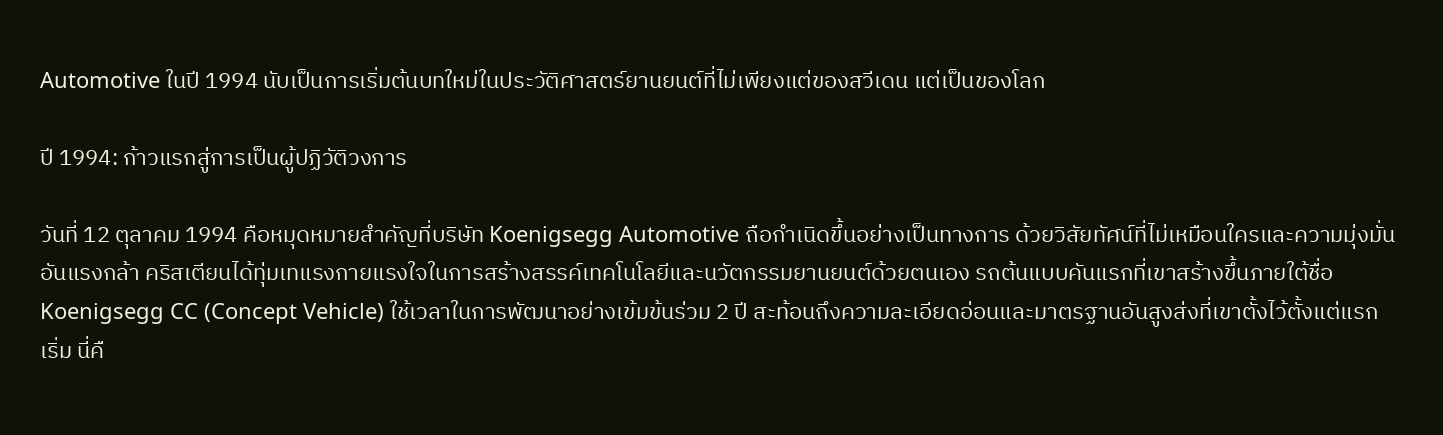Automotive ในปี 1994 นับเป็นการเริ่มต้นบทใหม่ในประวัติศาสตร์ยานยนต์ที่ไม่เพียงแต่ของสวีเดน แต่เป็นของโลก

ปี 1994: ก้าวแรกสู่การเป็นผู้ปฏิวัติวงการ

วันที่ 12 ตุลาคม 1994 คือหมุดหมายสำคัญที่บริษัท Koenigsegg Automotive ถือกำเนิดขึ้นอย่างเป็นทางการ ด้วยวิสัยทัศน์ที่ไม่เหมือนใครและความมุ่งมั่นอันแรงกล้า คริสเตียนได้ทุ่มเทแรงกายแรงใจในการสร้างสรรค์เทคโนโลยีและนวัตกรรมยานยนต์ด้วยตนเอง รถต้นแบบคันแรกที่เขาสร้างขึ้นภายใต้ชื่อ Koenigsegg CC (Concept Vehicle) ใช้เวลาในการพัฒนาอย่างเข้มข้นร่วม 2 ปี สะท้อนถึงความละเอียดอ่อนและมาตรฐานอันสูงส่งที่เขาตั้งไว้ตั้งแต่แรกเริ่ม นี่คื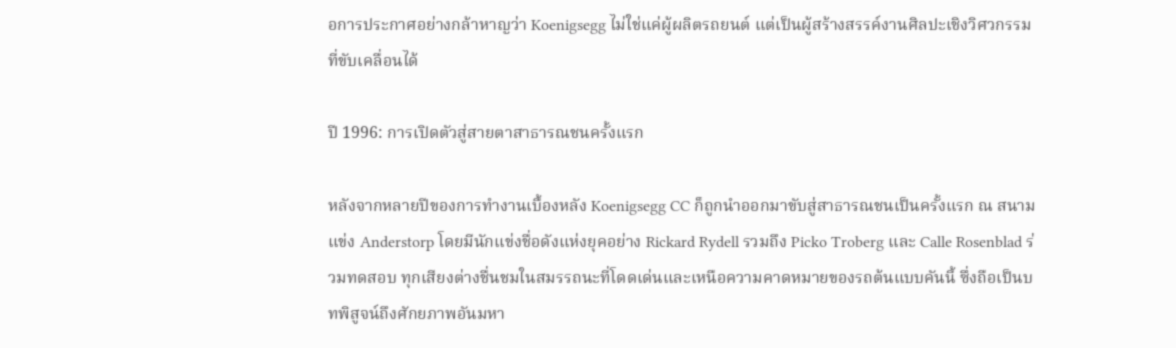อการประกาศอย่างกล้าหาญว่า Koenigsegg ไม่ใช่แค่ผู้ผลิตรถยนต์ แต่เป็นผู้สร้างสรรค์งานศิลปะเชิงวิศวกรรมที่ขับเคลื่อนได้

ปี 1996: การเปิดตัวสู่สายตาสาธารณชนครั้งแรก

หลังจากหลายปีของการทำงานเบื้องหลัง Koenigsegg CC ก็ถูกนำออกมาขับสู่สาธารณชนเป็นครั้งแรก ณ สนามแข่ง Anderstorp โดยมีนักแข่งชื่อดังแห่งยุคอย่าง Rickard Rydell รวมถึง Picko Troberg และ Calle Rosenblad ร่วมทดสอบ ทุกเสียงต่างชื่นชมในสมรรถนะที่โดดเด่นและเหนือความคาดหมายของรถต้นแบบคันนี้ ซึ่งถือเป็นบทพิสูจน์ถึงศักยภาพอันมหา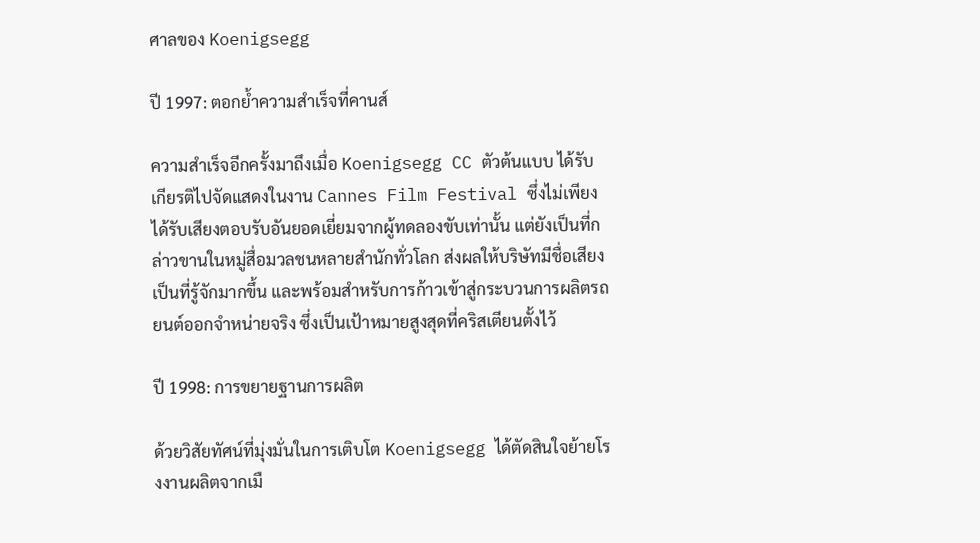ศาลของ Koenigsegg

ปี 1997: ตอกย้ำความสำเร็จที่คานส์

ความสำเร็จอีกครั้งมาถึงเมื่อ Koenigsegg CC ตัวต้นแบบ ได้รับเกียรติไปจัดแสดงในงาน Cannes Film Festival ซึ่งไม่เพียงได้รับเสียงตอบรับอันยอดเยี่ยมจากผู้ทดลองขับเท่านั้น แต่ยังเป็นที่กล่าวขานในหมู่สื่อมวลชนหลายสำนักทั่วโลก ส่งผลให้บริษัทมีชื่อเสียงเป็นที่รู้จักมากขึ้น และพร้อมสำหรับการก้าวเข้าสู่กระบวนการผลิตรถยนต์ออกจำหน่ายจริง ซึ่งเป็นเป้าหมายสูงสุดที่คริสเตียนตั้งไว้

ปี 1998: การขยายฐานการผลิต

ด้วยวิสัยทัศน์ที่มุ่งมั่นในการเติบโต Koenigsegg ได้ตัดสินใจย้ายโรงงานผลิตจากเมื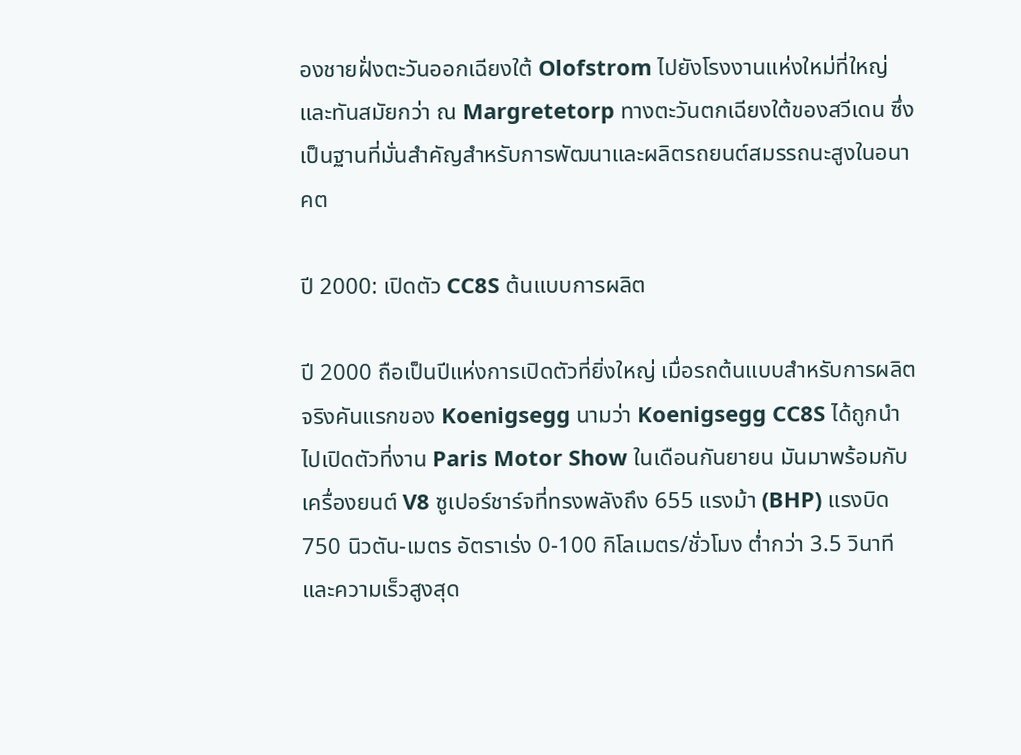องชายฝั่งตะวันออกเฉียงใต้ Olofstrom ไปยังโรงงานแห่งใหม่ที่ใหญ่และทันสมัยกว่า ณ Margretetorp ทางตะวันตกเฉียงใต้ของสวีเดน ซึ่งเป็นฐานที่มั่นสำคัญสำหรับการพัฒนาและผลิตรถยนต์สมรรถนะสูงในอนาคต

ปี 2000: เปิดตัว CC8S ต้นแบบการผลิต

ปี 2000 ถือเป็นปีแห่งการเปิดตัวที่ยิ่งใหญ่ เมื่อรถต้นแบบสำหรับการผลิตจริงคันแรกของ Koenigsegg นามว่า Koenigsegg CC8S ได้ถูกนำไปเปิดตัวที่งาน Paris Motor Show ในเดือนกันยายน มันมาพร้อมกับเครื่องยนต์ V8 ซูเปอร์ชาร์จที่ทรงพลังถึง 655 แรงม้า (BHP) แรงบิด 750 นิวตัน-เมตร อัตราเร่ง 0-100 กิโลเมตร/ชั่วโมง ต่ำกว่า 3.5 วินาที และความเร็วสูงสุด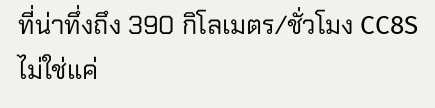ที่น่าทึ่งถึง 390 กิโลเมตร/ชั่วโมง CC8S ไม่ใช่แค่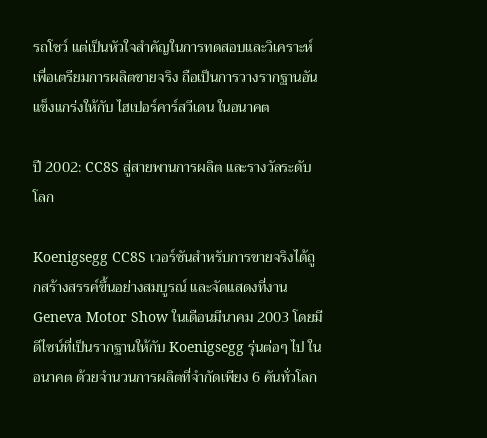รถโชว์ แต่เป็นหัวใจสำคัญในการทดสอบและวิเคราะห์เพื่อเตรียมการผลิตขายจริง ถือเป็นการวางรากฐานอันแข็งแกร่งให้กับ ไฮเปอร์คาร์สวีเดน ในอนาคต

ปี 2002: CC8S สู่สายพานการผลิต และรางวัลระดับโลก

Koenigsegg CC8S เวอร์ชันสำหรับการขายจริงได้ถูกสร้างสรรค์ขึ้นอย่างสมบูรณ์ และจัดแสดงที่งาน Geneva Motor Show ในเดือนมีนาคม 2003 โดยมีดีไซน์ที่เป็นรากฐานให้กับ Koenigsegg รุ่นต่อๆ ไป ในอนาคต ด้วยจำนวนการผลิตที่จำกัดเพียง 6 คันทั่วโลก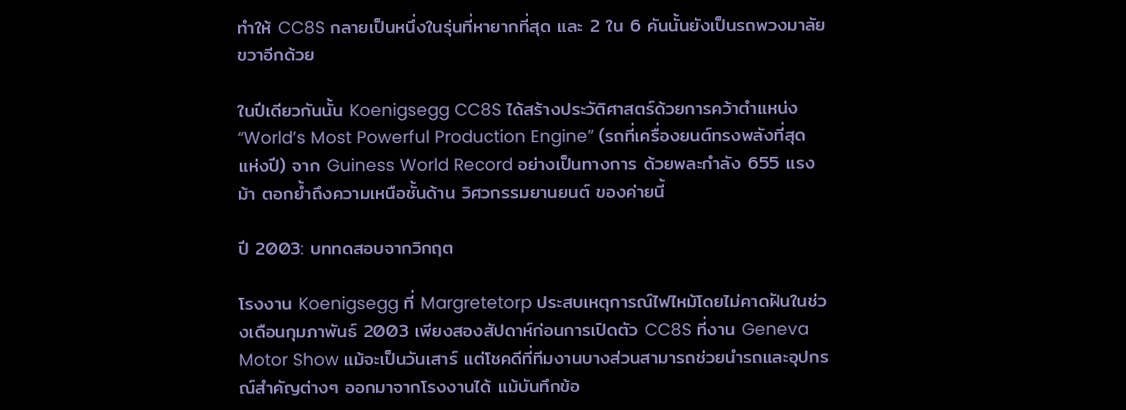ทำให้ CC8S กลายเป็นหนึ่งในรุ่นที่หายากที่สุด และ 2 ใน 6 คันนั้นยังเป็นรถพวงมาลัยขวาอีกด้วย

ในปีเดียวกันนั้น Koenigsegg CC8S ได้สร้างประวัติศาสตร์ด้วยการคว้าตำแหน่ง “World’s Most Powerful Production Engine” (รถที่เครื่องยนต์ทรงพลังที่สุดแห่งปี) จาก Guiness World Record อย่างเป็นทางการ ด้วยพละกำลัง 655 แรงม้า ตอกย้ำถึงความเหนือชั้นด้าน วิศวกรรมยานยนต์ ของค่ายนี้

ปี 2003: บททดสอบจากวิกฤต

โรงงาน Koenigsegg ที่ Margretetorp ประสบเหตุการณ์ไฟไหม้โดยไม่คาดฝันในช่วงเดือนกุมภาพันธ์ 2003 เพียงสองสัปดาห์ก่อนการเปิดตัว CC8S ที่งาน Geneva Motor Show แม้จะเป็นวันเสาร์ แต่โชคดีที่ทีมงานบางส่วนสามารถช่วยนำรถและอุปกรณ์สำคัญต่างๆ ออกมาจากโรงงานได้ แม้บันทึกข้อ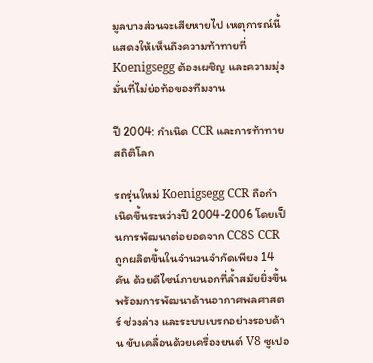มูลบางส่วนจะเสียหายไป เหตุการณ์นี้แสดงให้เห็นถึงความท้าทายที่ Koenigsegg ต้องเผชิญ และความมุ่งมั่นที่ไม่ย่อท้อของทีมงาน

ปี 2004: กำเนิด CCR และการท้าทายสถิติโลก

รถรุ่นใหม่ Koenigsegg CCR ถือกำเนิดขึ้นระหว่างปี 2004-2006 โดยเป็นการพัฒนาต่อยอดจาก CC8S CCR ถูกผลิตขึ้นในจำนวนจำกัดเพียง 14 คัน ด้วยดีไซน์ภายนอกที่ล้ำสมัยยิ่งขึ้น พร้อมการพัฒนาด้านอากาศพลศาสตร์ ช่วงล่าง และระบบเบรกอย่างรอบด้าน ขับเคลื่อนด้วยเครื่องยนต์ V8 ซูเปอ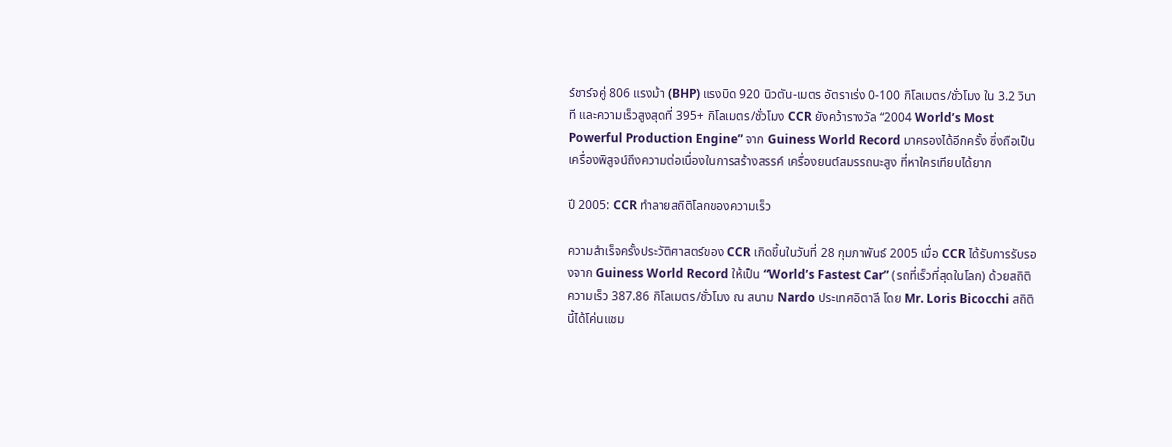ร์ชาร์จคู่ 806 แรงม้า (BHP) แรงบิด 920 นิวตัน-เมตร อัตราเร่ง 0-100 กิโลเมตร/ชั่วโมง ใน 3.2 วินาที และความเร็วสูงสุดที่ 395+ กิโลเมตร/ชั่วโมง CCR ยังคว้ารางวัล “2004 World’s Most Powerful Production Engine” จาก Guiness World Record มาครองได้อีกครั้ง ซึ่งถือเป็นเครื่องพิสูจน์ถึงความต่อเนื่องในการสร้างสรรค์ เครื่องยนต์สมรรถนะสูง ที่หาใครเทียบได้ยาก

ปี 2005: CCR ทำลายสถิติโลกของความเร็ว

ความสำเร็จครั้งประวัติศาสตร์ของ CCR เกิดขึ้นในวันที่ 28 กุมภาพันธ์ 2005 เมื่อ CCR ได้รับการรับรองจาก Guiness World Record ให้เป็น “World’s Fastest Car” (รถที่เร็วที่สุดในโลก) ด้วยสถิติความเร็ว 387.86 กิโลเมตร/ชั่วโมง ณ สนาม Nardo ประเทศอิตาลี โดย Mr. Loris Bicocchi สถิตินี้ได้โค่นแชม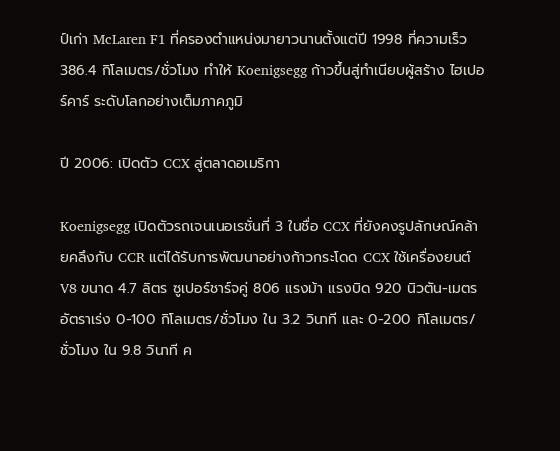ป์เก่า McLaren F1 ที่ครองตำแหน่งมายาวนานตั้งแต่ปี 1998 ที่ความเร็ว 386.4 กิโลเมตร/ชั่วโมง ทำให้ Koenigsegg ก้าวขึ้นสู่ทำเนียบผู้สร้าง ไฮเปอร์คาร์ ระดับโลกอย่างเต็มภาคภูมิ

ปี 2006: เปิดตัว CCX สู่ตลาดอเมริกา

Koenigsegg เปิดตัวรถเจนเนอเรชั่นที่ 3 ในชื่อ CCX ที่ยังคงรูปลักษณ์คล้ายคลึงกับ CCR แต่ได้รับการพัฒนาอย่างก้าวกระโดด CCX ใช้เครื่องยนต์ V8 ขนาด 4.7 ลิตร ซูเปอร์ชาร์จคู่ 806 แรงม้า แรงบิด 920 นิวตัน-เมตร อัตราเร่ง 0-100 กิโลเมตร/ชั่วโมง ใน 3.2 วินาที และ 0-200 กิโลเมตร/ชั่วโมง ใน 9.8 วินาที ค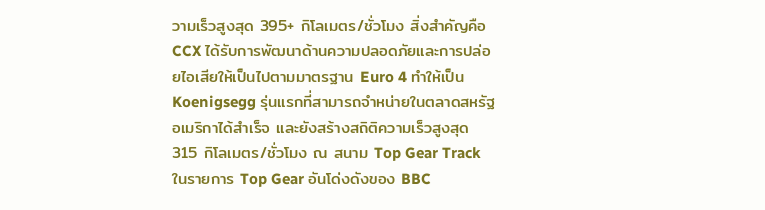วามเร็วสูงสุด 395+ กิโลเมตร/ชั่วโมง สิ่งสำคัญคือ CCX ได้รับการพัฒนาด้านความปลอดภัยและการปล่อยไอเสียให้เป็นไปตามมาตรฐาน Euro 4 ทำให้เป็น Koenigsegg รุ่นแรกที่สามารถจำหน่ายในตลาดสหรัฐอเมริกาได้สำเร็จ และยังสร้างสถิติความเร็วสูงสุด 315 กิโลเมตร/ชั่วโมง ณ สนาม Top Gear Track ในรายการ Top Gear อันโด่งดังของ BBC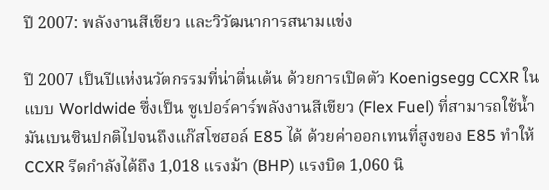ปี 2007: พลังงานสีเขียว และวิวัฒนาการสนามแข่ง

ปี 2007 เป็นปีแห่งนวัตกรรมที่น่าตื่นเต้น ด้วยการเปิดตัว Koenigsegg CCXR ในแบบ Worldwide ซึ่งเป็น ซูเปอร์คาร์พลังงานสีเขียว (Flex Fuel) ที่สามารถใช้น้ำมันเบนซินปกติไปจนถึงแก๊สโซฮอล์ E85 ได้ ด้วยค่าออกเทนที่สูงของ E85 ทำให้ CCXR รีดกำลังได้ถึง 1,018 แรงม้า (BHP) แรงบิด 1,060 นิ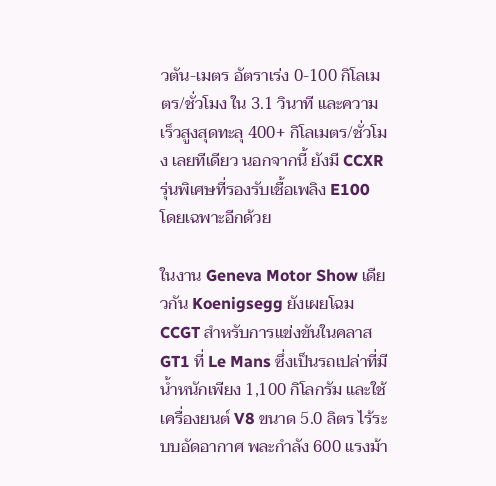วตัน-เมตร อัตราเร่ง 0-100 กิโลเมตร/ชั่วโมง ใน 3.1 วินาที และความเร็วสูงสุดทะลุ 400+ กิโลเมตร/ชั่วโมง เลยทีเดียว นอกจากนี้ ยังมี CCXR รุ่นพิเศษที่รองรับเชื้อเพลิง E100 โดยเฉพาะอีกด้วย

ในงาน Geneva Motor Show เดียวกัน Koenigsegg ยังเผยโฉม CCGT สำหรับการแข่งขันในคลาส GT1 ที่ Le Mans ซึ่งเป็นรถเปล่าที่มีน้ำหนักเพียง 1,100 กิโลกรัม และใช้เครื่องยนต์ V8 ขนาด 5.0 ลิตร ไร้ระบบอัดอากาศ พละกำลัง 600 แรงม้า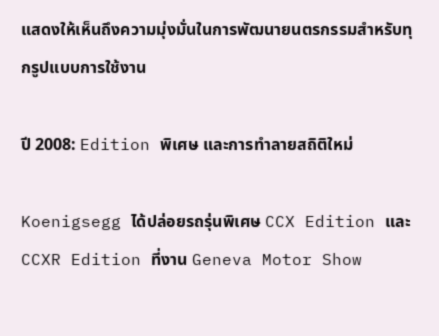แสดงให้เห็นถึงความมุ่งมั่นในการพัฒนายนตรกรรมสำหรับทุกรูปแบบการใช้งาน

ปี 2008: Edition พิเศษ และการทำลายสถิติใหม่

Koenigsegg ได้ปล่อยรถรุ่นพิเศษ CCX Edition และ CCXR Edition ที่งาน Geneva Motor Show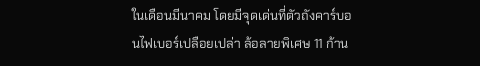ในเดือนมีนาคม โดยมีจุดเด่นที่ตัวถังคาร์บอนไฟเบอร์เปลือยเปล่า ล้อลายพิเศษ 11 ก้าน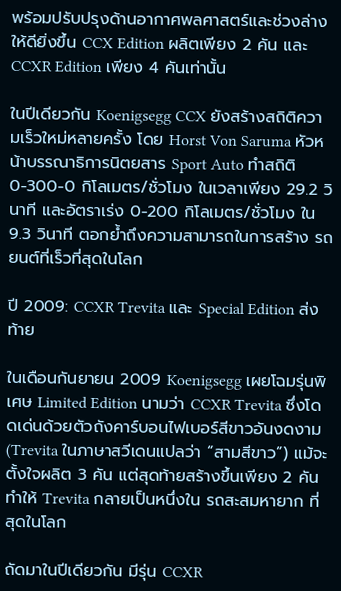พร้อมปรับปรุงด้านอากาศพลศาสตร์และช่วงล่างให้ดียิ่งขึ้น CCX Edition ผลิตเพียง 2 คัน และ CCXR Edition เพียง 4 คันเท่านั้น

ในปีเดียวกัน Koenigsegg CCX ยังสร้างสถิติความเร็วใหม่หลายครั้ง โดย Horst Von Saruma หัวหน้าบรรณาธิการนิตยสาร Sport Auto ทำสถิติ 0-300-0 กิโลเมตร/ชั่วโมง ในเวลาเพียง 29.2 วินาที และอัตราเร่ง 0-200 กิโลเมตร/ชั่วโมง ใน 9.3 วินาที ตอกย้ำถึงความสามารถในการสร้าง รถยนต์ที่เร็วที่สุดในโลก

ปี 2009: CCXR Trevita และ Special Edition ส่งท้าย

ในเดือนกันยายน 2009 Koenigsegg เผยโฉมรุ่นพิเศษ Limited Edition นามว่า CCXR Trevita ซึ่งโดดเด่นด้วยตัวถังคาร์บอนไฟเบอร์สีขาวอันงดงาม (Trevita ในภาษาสวีเดนแปลว่า “สามสีขาว”) แม้จะตั้งใจผลิต 3 คัน แต่สุดท้ายสร้างขึ้นเพียง 2 คัน ทำให้ Trevita กลายเป็นหนึ่งใน รถสะสมหายาก ที่สุดในโลก

ถัดมาในปีเดียวกัน มีรุ่น CCXR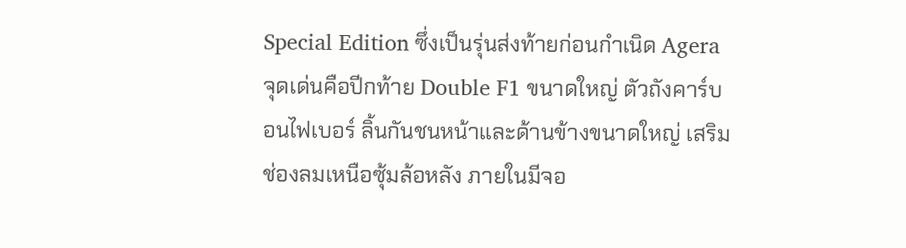Special Edition ซึ่งเป็นรุ่นส่งท้ายก่อนกำเนิด Agera จุดเด่นคือปีกท้าย Double F1 ขนาดใหญ่ ตัวถังคาร์บอนไฟเบอร์ ลิ้นกันชนหน้าและด้านข้างขนาดใหญ่ เสริมช่องลมเหนือซุ้มล้อหลัง ภายในมีจอ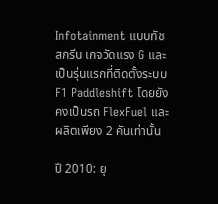Infotainment แบบทัชสกรีน เกจวัดแรง G และเป็นรุ่นแรกที่ติดตั้งระบบ F1 Paddleshift โดยยังคงเป็นรถ FlexFuel และผลิตเพียง 2 คันเท่านั้น

ปี 2010: ยุ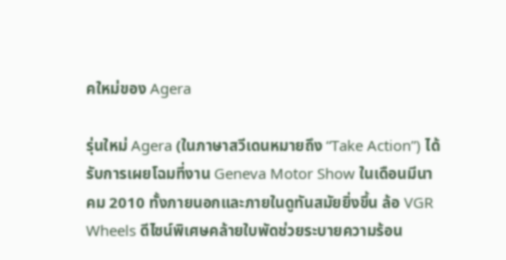คใหม่ของ Agera

รุ่นใหม่ Agera (ในภาษาสวีเดนหมายถึง “Take Action”) ได้รับการเผยโฉมที่งาน Geneva Motor Show ในเดือนมีนาคม 2010 ทั้งภายนอกและภายในดูทันสมัยยิ่งขึ้น ล้อ VGR Wheels ดีไซน์พิเศษคล้ายใบพัดช่วยระบายความร้อน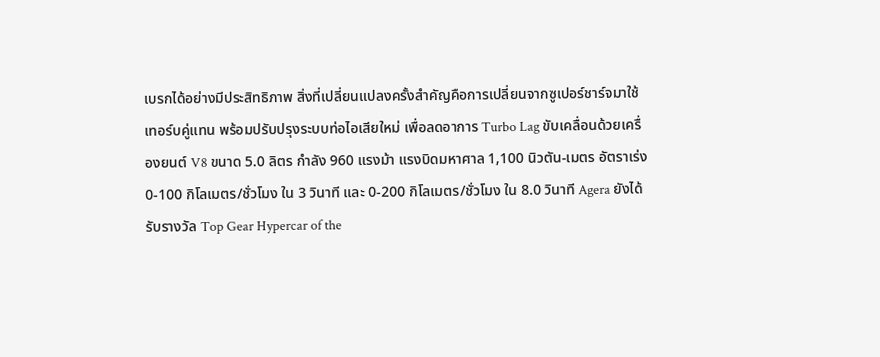เบรกได้อย่างมีประสิทธิภาพ สิ่งที่เปลี่ยนแปลงครั้งสำคัญคือการเปลี่ยนจากซูเปอร์ชาร์จมาใช้เทอร์บคู่แทน พร้อมปรับปรุงระบบท่อไอเสียใหม่ เพื่อลดอาการ Turbo Lag ขับเคลื่อนด้วยเครื่องยนต์ V8 ขนาด 5.0 ลิตร กำลัง 960 แรงม้า แรงบิดมหาศาล 1,100 นิวตัน-เมตร อัตราเร่ง 0-100 กิโลเมตร/ชั่วโมง ใน 3 วินาที และ 0-200 กิโลเมตร/ชั่วโมง ใน 8.0 วินาที Agera ยังได้รับรางวัล Top Gear Hypercar of the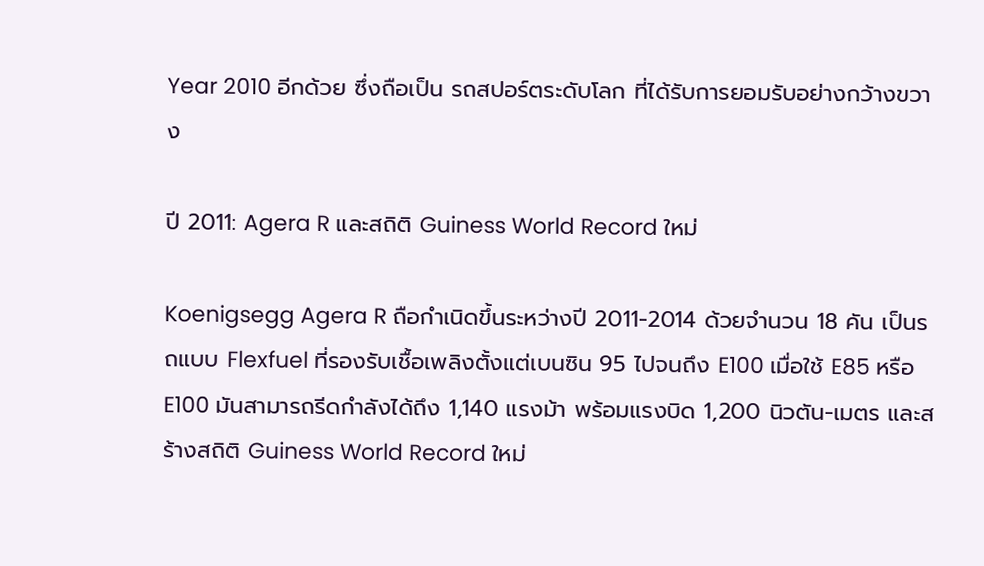Year 2010 อีกด้วย ซึ่งถือเป็น รถสปอร์ตระดับโลก ที่ได้รับการยอมรับอย่างกว้างขวาง

ปี 2011: Agera R และสถิติ Guiness World Record ใหม่

Koenigsegg Agera R ถือกำเนิดขึ้นระหว่างปี 2011-2014 ด้วยจำนวน 18 คัน เป็นรถแบบ Flexfuel ที่รองรับเชื้อเพลิงตั้งแต่เบนซิน 95 ไปจนถึง E100 เมื่อใช้ E85 หรือ E100 มันสามารถรีดกำลังได้ถึง 1,140 แรงม้า พร้อมแรงบิด 1,200 นิวตัน-เมตร และสร้างสถิติ Guiness World Record ใหม่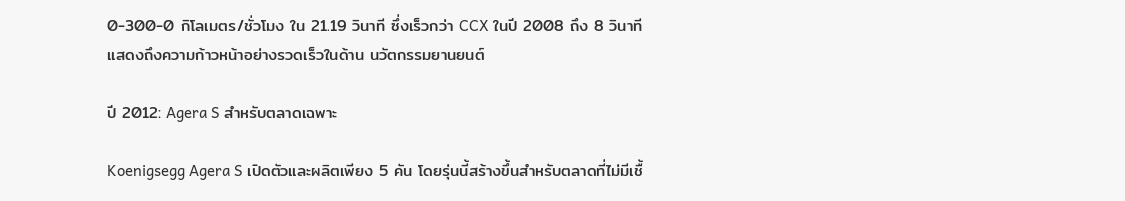0-300-0 กิโลเมตร/ชั่วโมง ใน 21.19 วินาที ซึ่งเร็วกว่า CCX ในปี 2008 ถึง 8 วินาที แสดงถึงความก้าวหน้าอย่างรวดเร็วในด้าน นวัตกรรมยานยนต์

ปี 2012: Agera S สำหรับตลาดเฉพาะ

Koenigsegg Agera S เปิดตัวและผลิตเพียง 5 คัน โดยรุ่นนี้สร้างขึ้นสำหรับตลาดที่ไม่มีเชื้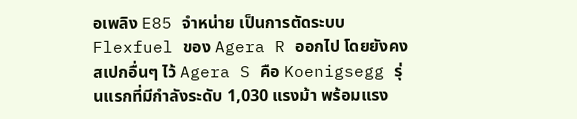อเพลิง E85 จำหน่าย เป็นการตัดระบบ Flexfuel ของ Agera R ออกไป โดยยังคงสเปกอื่นๆ ไว้ Agera S คือ Koenigsegg รุ่นแรกที่มีกำลังระดับ 1,030 แรงม้า พร้อมแรง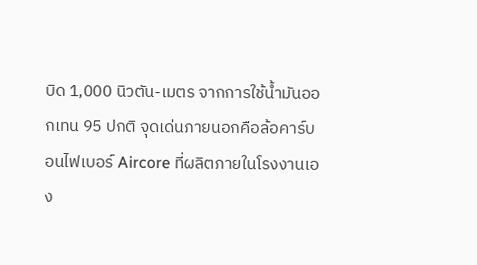บิด 1,000 นิวตัน-เมตร จากการใช้น้ำมันออกเทน 95 ปกติ จุดเด่นภายนอกคือล้อคาร์บอนไฟเบอร์ Aircore ที่ผลิตภายในโรงงานเอง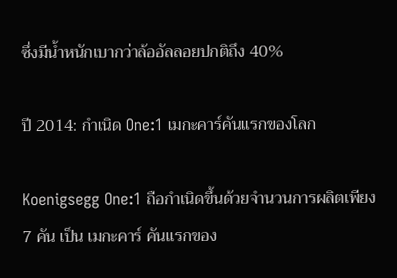ซึ่งมีน้ำหนักเบากว่าล้ออัลลอยปกติถึง 40%

ปี 2014: กำเนิด One:1 เมกะคาร์คันแรกของโลก

Koenigsegg One:1 ถือกำเนิดขึ้นด้วยจำนวนการผลิตเพียง 7 คัน เป็น เมกะคาร์ คันแรกของ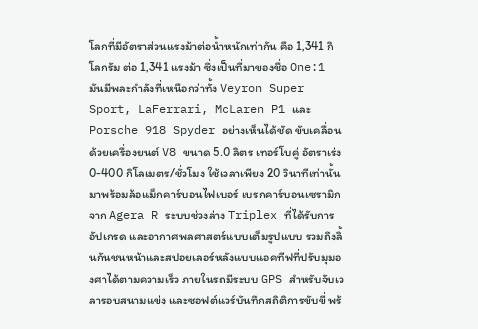โลกที่มีอัตราส่วนแรงม้าต่อน้ำหนักเท่ากัน คือ 1,341 กิโลกรัม ต่อ 1,341 แรงม้า ซึ่งเป็นที่มาของชื่อ One:1 มันมีพละกำลังที่เหนือกว่าทั้ง Veyron Super Sport, LaFerrari, McLaren P1 และ Porsche 918 Spyder อย่างเห็นได้ชัด ขับเคลื่อนด้วยเครื่องยนต์ V8 ขนาด 5.0 ลิตร เทอร์โบคู่ อัตราเร่ง 0-400 กิโลเมตร/ชั่วโมง ใช้เวลาเพียง 20 วินาทีเท่านั้น มาพร้อมล้อแม็กคาร์บอนไฟเบอร์ เบรกคาร์บอนเซรามิกจาก Agera R ระบบช่วงล่าง Triplex ที่ได้รับการอัปเกรด และอากาศพลศาสตร์แบบเต็มรูปแบบ รวมถึงลิ้นกันชนหน้าและสปอยเลอร์หลังแบบแอคทีฟที่ปรับมุมองศาได้ตามความเร็ว ภายในรถมีระบบ GPS สำหรับจับเวลารอบสนามแข่ง และซอฟต์แวร์บันทึกสถิติการขับขี่ พร้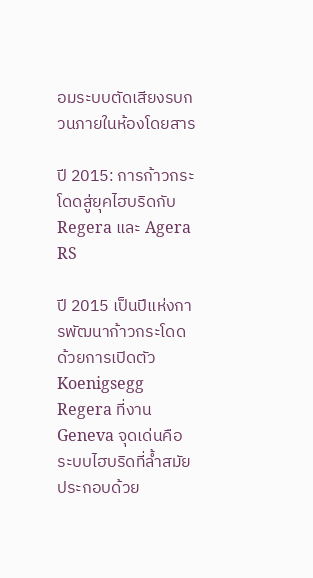อมระบบตัดเสียงรบกวนภายในห้องโดยสาร

ปี 2015: การก้าวกระโดดสู่ยุคไฮบริดกับ Regera และ Agera RS

ปี 2015 เป็นปีแห่งการพัฒนาก้าวกระโดด ด้วยการเปิดตัว Koenigsegg Regera ที่งาน Geneva จุดเด่นคือระบบไฮบริดที่ล้ำสมัย ประกอบด้วย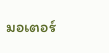มอเตอร์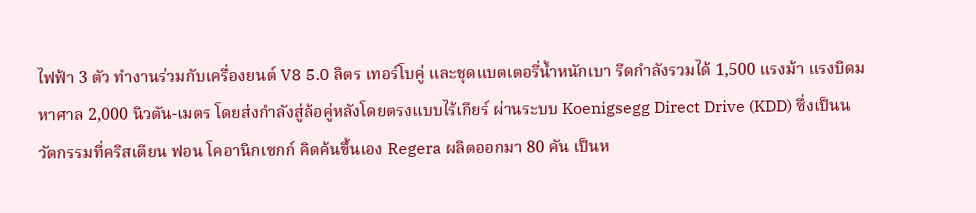ไฟฟ้า 3 ตัว ทำงานร่วมกับเครื่องยนต์ V8 5.0 ลิตร เทอร์โบคู่ และชุดแบตเตอรี่น้ำหนักเบา รีดกำลังรวมได้ 1,500 แรงม้า แรงบิดมหาศาล 2,000 นิวตัน-เมตร โดยส่งกำลังสู่ล้อคู่หลังโดยตรงแบบไร้เกียร์ ผ่านระบบ Koenigsegg Direct Drive (KDD) ซึ่งเป็นนวัตกรรมที่คริสเตียน ฟอน โคอานิกเซกก์ คิดค้นขึ้นเอง Regera ผลิตออกมา 80 คัน เป็นห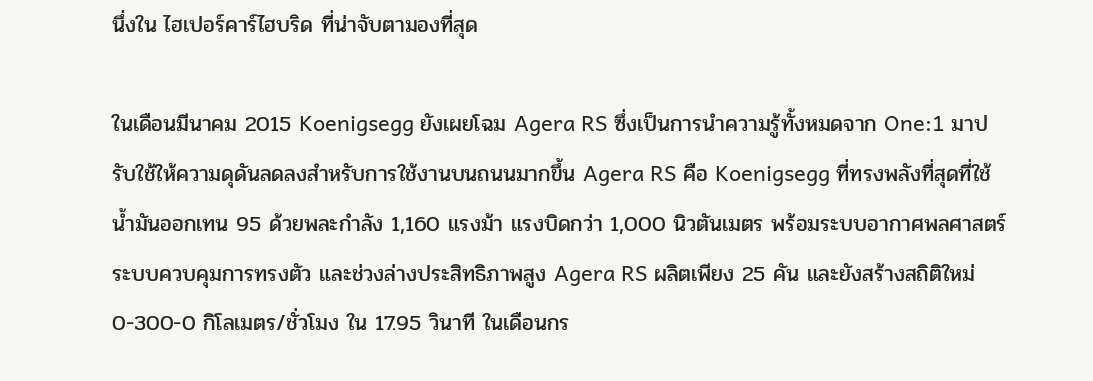นึ่งใน ไฮเปอร์คาร์ไฮบริด ที่น่าจับตามองที่สุด

ในเดือนมีนาคม 2015 Koenigsegg ยังเผยโฉม Agera RS ซึ่งเป็นการนำความรู้ทั้งหมดจาก One:1 มาปรับใช้ให้ความดุดันลดลงสำหรับการใช้งานบนถนนมากขึ้น Agera RS คือ Koenigsegg ที่ทรงพลังที่สุดที่ใช้น้ำมันออกเทน 95 ด้วยพละกำลัง 1,160 แรงม้า แรงบิดกว่า 1,000 นิวตันเมตร พร้อมระบบอากาศพลศาสตร์ ระบบควบคุมการทรงตัว และช่วงล่างประสิทธิภาพสูง Agera RS ผลิตเพียง 25 คัน และยังสร้างสถิติใหม่ 0-300-0 กิโลเมตร/ชั่วโมง ใน 17.95 วินาที ในเดือนกร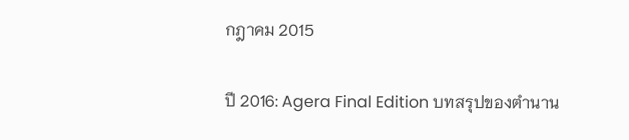กฎาคม 2015

ปี 2016: Agera Final Edition บทสรุปของตำนาน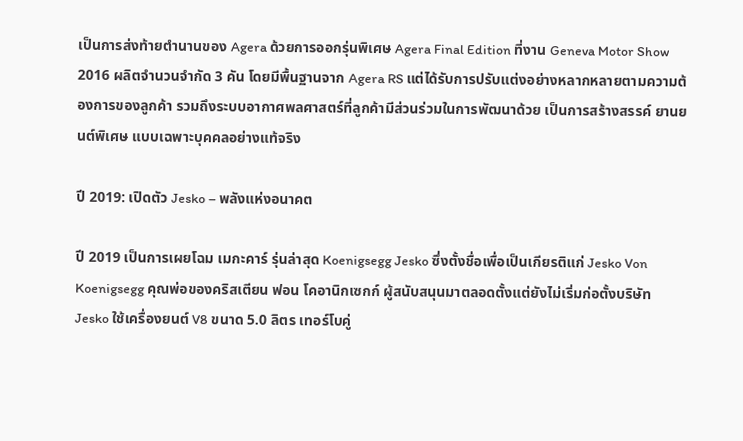เป็นการส่งท้ายตำนานของ Agera ด้วยการออกรุ่นพิเศษ Agera Final Edition ที่งาน Geneva Motor Show 2016 ผลิตจำนวนจำกัด 3 คัน โดยมีพื้นฐานจาก Agera RS แต่ได้รับการปรับแต่งอย่างหลากหลายตามความต้องการของลูกค้า รวมถึงระบบอากาศพลศาสตร์ที่ลูกค้ามีส่วนร่วมในการพัฒนาด้วย เป็นการสร้างสรรค์ ยานยนต์พิเศษ แบบเฉพาะบุคคลอย่างแท้จริง

ปี 2019: เปิดตัว Jesko – พลังแห่งอนาคต

ปี 2019 เป็นการเผยโฉม เมกะคาร์ รุ่นล่าสุด Koenigsegg Jesko ซึ่งตั้งชื่อเพื่อเป็นเกียรติแก่ Jesko Von Koenigsegg คุณพ่อของคริสเตียน ฟอน โคอานิกเซกก์ ผู้สนับสนุนมาตลอดตั้งแต่ยังไม่เริ่มก่อตั้งบริษัท Jesko ใช้เครื่องยนต์ V8 ขนาด 5.0 ลิตร เทอร์โบคู่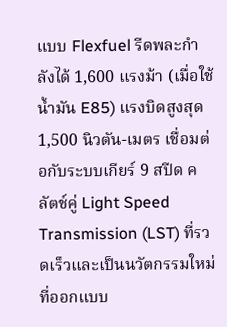แบบ Flexfuel รีดพละกำลังได้ 1,600 แรงม้า (เมื่อใช้น้ำมัน E85) แรงบิดสูงสุด 1,500 นิวตัน-เมตร เชื่อมต่อกับระบบเกียร์ 9 สปีด คลัตช์คู่ Light Speed Transmission (LST) ที่รวดเร็วและเป็นนวัตกรรมใหม่ ที่ออกแบบ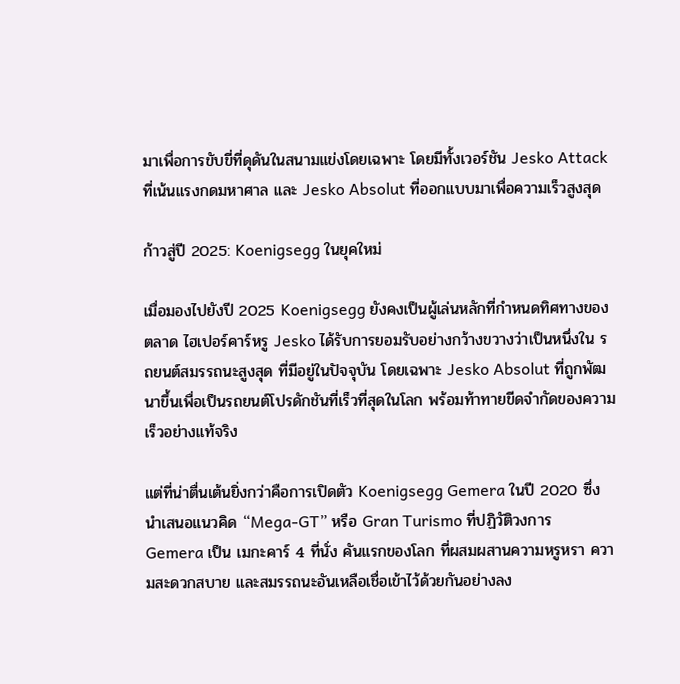มาเพื่อการขับขี่ที่ดุดันในสนามแข่งโดยเฉพาะ โดยมีทั้งเวอร์ชัน Jesko Attack ที่เน้นแรงกดมหาศาล และ Jesko Absolut ที่ออกแบบมาเพื่อความเร็วสูงสุด

ก้าวสู่ปี 2025: Koenigsegg ในยุคใหม่

เมื่อมองไปยังปี 2025 Koenigsegg ยังคงเป็นผู้เล่นหลักที่กำหนดทิศทางของตลาด ไฮเปอร์คาร์หรู Jesko ได้รับการยอมรับอย่างกว้างขวางว่าเป็นหนึ่งใน รถยนต์สมรรถนะสูงสุด ที่มีอยู่ในปัจจุบัน โดยเฉพาะ Jesko Absolut ที่ถูกพัฒนาขึ้นเพื่อเป็นรถยนต์โปรดักชันที่เร็วที่สุดในโลก พร้อมท้าทายขีดจำกัดของความเร็วอย่างแท้จริง

แต่ที่น่าตื่นเต้นยิ่งกว่าคือการเปิดตัว Koenigsegg Gemera ในปี 2020 ซึ่งนำเสนอแนวคิด “Mega-GT” หรือ Gran Turismo ที่ปฏิวัติวงการ Gemera เป็น เมกะคาร์ 4 ที่นั่ง คันแรกของโลก ที่ผสมผสานความหรูหรา ความสะดวกสบาย และสมรรถนะอันเหลือเชื่อเข้าไว้ด้วยกันอย่างลง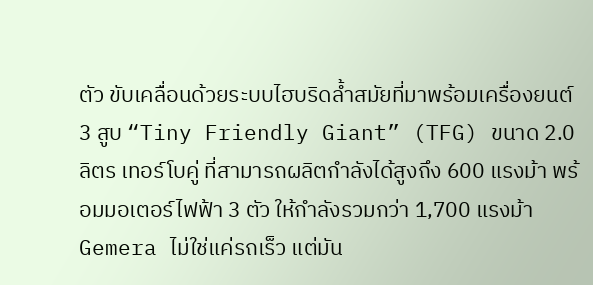ตัว ขับเคลื่อนด้วยระบบไฮบริดล้ำสมัยที่มาพร้อมเครื่องยนต์ 3 สูบ “Tiny Friendly Giant” (TFG) ขนาด 2.0 ลิตร เทอร์โบคู่ ที่สามารถผลิตกำลังได้สูงถึง 600 แรงม้า พร้อมมอเตอร์ไฟฟ้า 3 ตัว ให้กำลังรวมกว่า 1,700 แรงม้า Gemera ไม่ใช่แค่รถเร็ว แต่มัน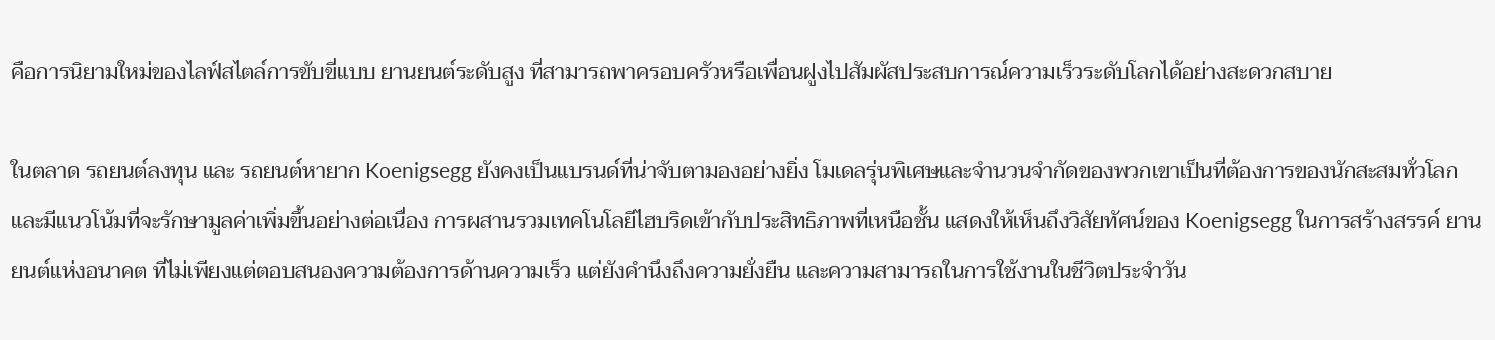คือการนิยามใหม่ของไลฟ์สไตล์การขับขี่แบบ ยานยนต์ระดับสูง ที่สามารถพาครอบครัวหรือเพื่อนฝูงไปสัมผัสประสบการณ์ความเร็วระดับโลกได้อย่างสะดวกสบาย

ในตลาด รถยนต์ลงทุน และ รถยนต์หายาก Koenigsegg ยังคงเป็นแบรนด์ที่น่าจับตามองอย่างยิ่ง โมเดลรุ่นพิเศษและจำนวนจำกัดของพวกเขาเป็นที่ต้องการของนักสะสมทั่วโลก และมีแนวโน้มที่จะรักษามูลค่าเพิ่มขึ้นอย่างต่อเนื่อง การผสานรวมเทคโนโลยีไฮบริดเข้ากับประสิทธิภาพที่เหนือชั้น แสดงให้เห็นถึงวิสัยทัศน์ของ Koenigsegg ในการสร้างสรรค์ ยานยนต์แห่งอนาคต ที่ไม่เพียงแต่ตอบสนองความต้องการด้านความเร็ว แต่ยังคำนึงถึงความยั่งยืน และความสามารถในการใช้งานในชีวิตประจำวัน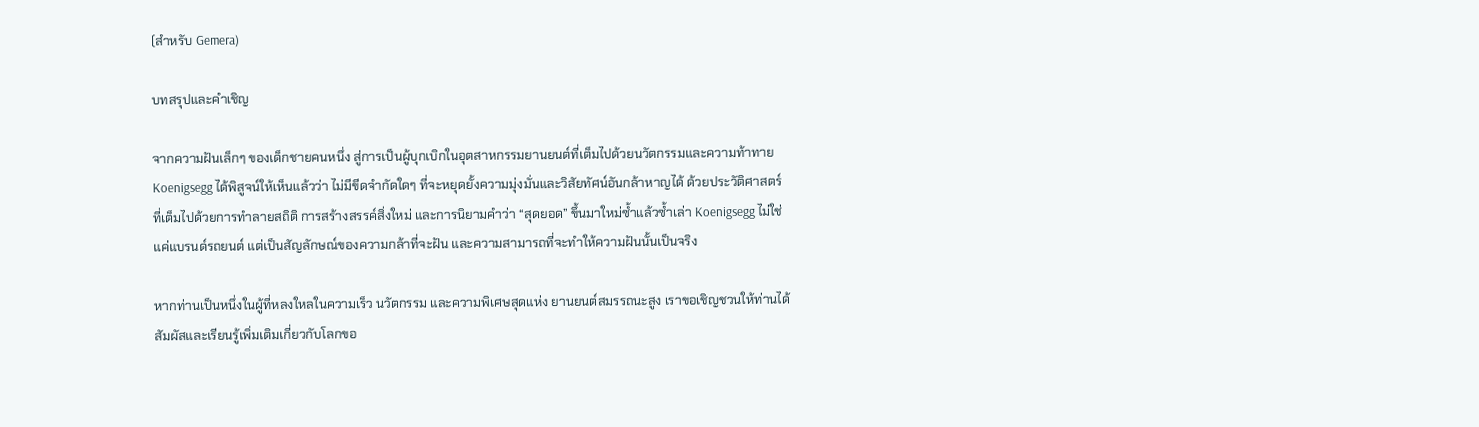(สำหรับ Gemera)

บทสรุปและคำเชิญ

จากความฝันเล็กๆ ของเด็กชายคนหนึ่ง สู่การเป็นผู้บุกเบิกในอุตสาหกรรมยานยนต์ที่เต็มไปด้วยนวัตกรรมและความท้าทาย Koenigsegg ได้พิสูจน์ให้เห็นแล้วว่า ไม่มีขีดจำกัดใดๆ ที่จะหยุดยั้งความมุ่งมั่นและวิสัยทัศน์อันกล้าหาญได้ ด้วยประวัติศาสตร์ที่เต็มไปด้วยการทำลายสถิติ การสร้างสรรค์สิ่งใหม่ และการนิยามคำว่า “สุดยอด” ขึ้นมาใหม่ซ้ำแล้วซ้ำเล่า Koenigsegg ไม่ใช่แค่แบรนด์รถยนต์ แต่เป็นสัญลักษณ์ของความกล้าที่จะฝัน และความสามารถที่จะทำให้ความฝันนั้นเป็นจริง

หากท่านเป็นหนึ่งในผู้ที่หลงใหลในความเร็ว นวัตกรรม และความพิเศษสุดแห่ง ยานยนต์สมรรถนะสูง เราขอเชิญชวนให้ท่านได้สัมผัสและเรียนรู้เพิ่มเติมเกี่ยวกับโลกขอ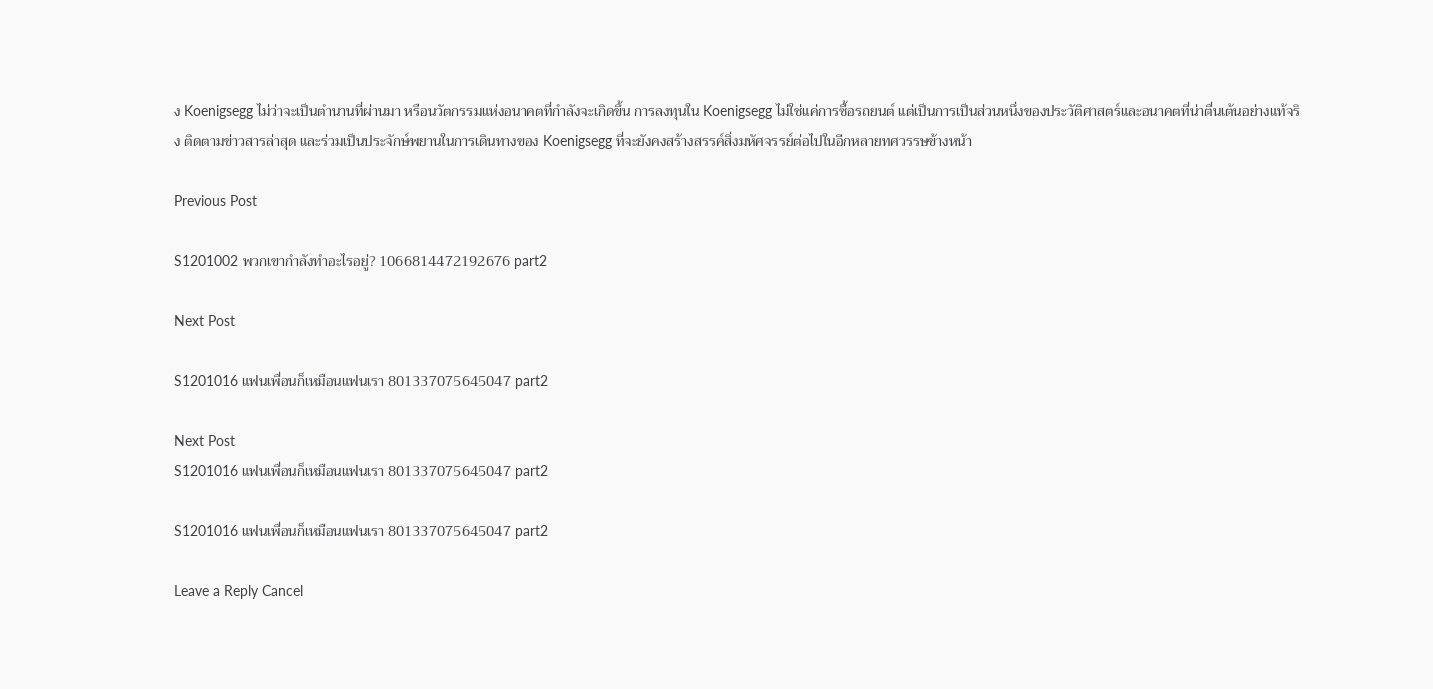ง Koenigsegg ไม่ว่าจะเป็นตำนานที่ผ่านมา หรือนวัตกรรมแห่งอนาคตที่กำลังจะเกิดขึ้น การลงทุนใน Koenigsegg ไม่ใช่แค่การซื้อรถยนต์ แต่เป็นการเป็นส่วนหนึ่งของประวัติศาสตร์และอนาคตที่น่าตื่นเต้นอย่างแท้จริง ติดตามข่าวสารล่าสุด และร่วมเป็นประจักษ์พยานในการเดินทางของ Koenigsegg ที่จะยังคงสร้างสรรค์สิ่งมหัศจรรย์ต่อไปในอีกหลายทศวรรษข้างหน้า

Previous Post

S1201002 พวกเขากำลังทำอะไรอยู่? 1066814472192676 part2

Next Post

S1201016 แฟนเพื่อนก็เหมือนแฟนเรา 801337075645047 part2

Next Post
S1201016 แฟนเพื่อนก็เหมือนแฟนเรา 801337075645047 part2

S1201016 แฟนเพื่อนก็เหมือนแฟนเรา 801337075645047 part2

Leave a Reply Cancel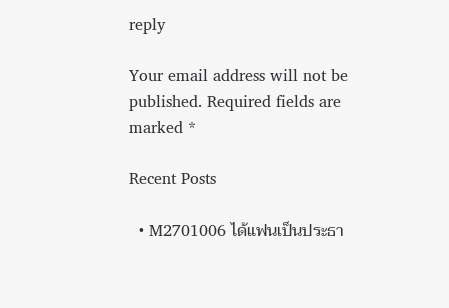reply

Your email address will not be published. Required fields are marked *

Recent Posts

  • M2701006 ได้แฟนเป็นประธา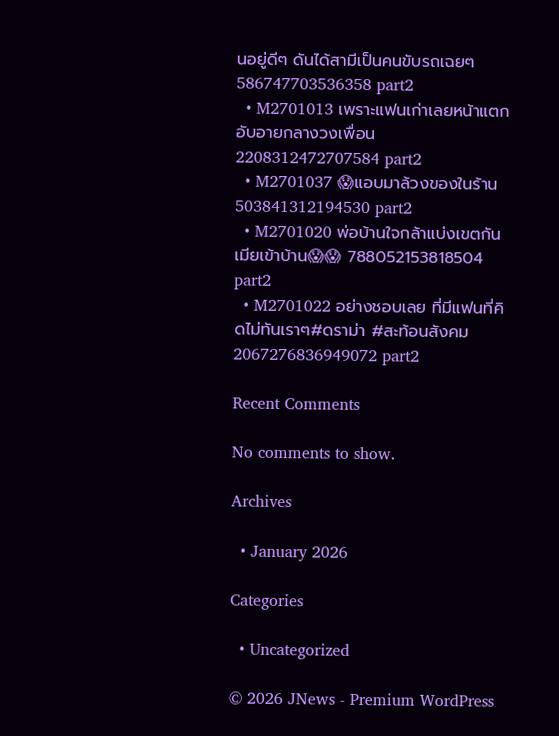นอยู่ดีๆ ดันได้สามีเป็นคนขับรถเฉยๆ 586747703536358 part2
  • M2701013 เพราะแฟนเก่าเลยหน้าแตกอับอายกลางวงเพื่อน 2208312472707584 part2
  • M2701037 😱แอบมาล้วงของในร้าน 503841312194530 part2
  • M2701020 พ่อบ้านใจกล้าแบ่งเขตกันเมียเข้าบ้าน😱😱 788052153818504 part2
  • M2701022 อย่างชอบเลย ที่มีแฟนที่คิดไม่ทันเราๆ#ดราม่า #สะท้อนสังคม 2067276836949072 part2

Recent Comments

No comments to show.

Archives

  • January 2026

Categories

  • Uncategorized

© 2026 JNews - Premium WordPress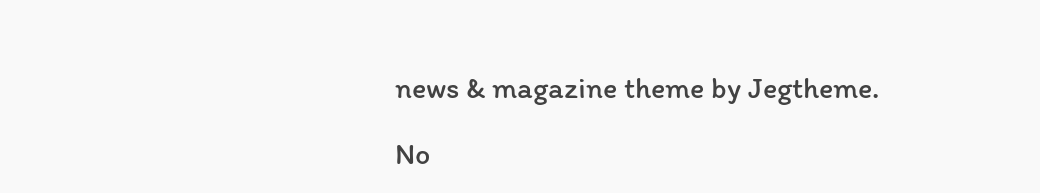news & magazine theme by Jegtheme.

No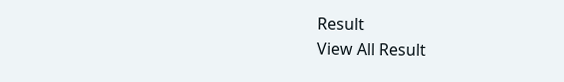Result
View All Result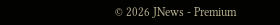© 2026 JNews - Premium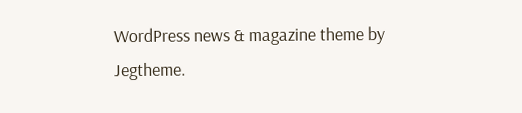WordPress news & magazine theme by Jegtheme.